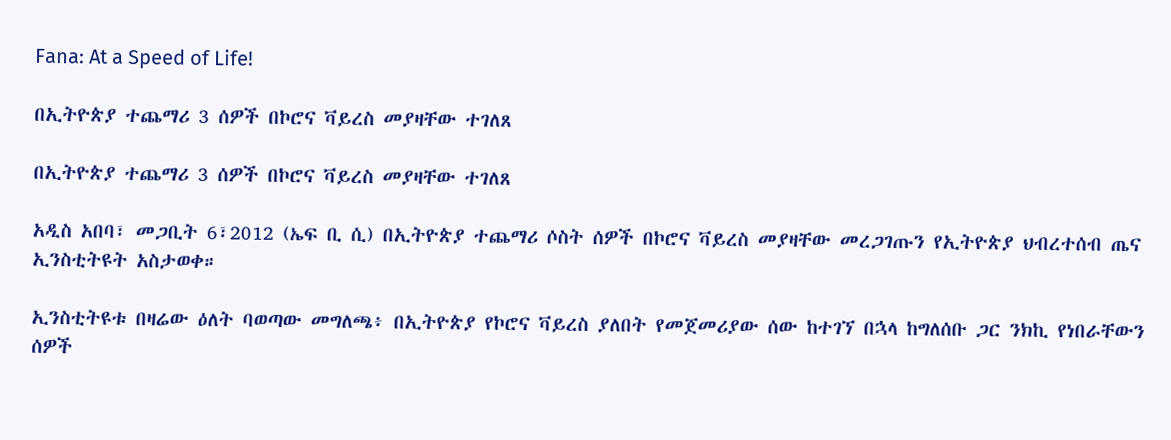Fana: At a Speed of Life!

በኢትዮጵያ ተጨማሪ 3 ሰዎች በኮሮና ቫይረስ መያዛቸው ተገለጸ

በኢትዮጵያ ተጨማሪ 3 ሰዎች በኮሮና ቫይረስ መያዛቸው ተገለጸ

አዲስ አበባ፣ መጋቢት 6፣2012 (ኤፍ ቢ ሲ) በኢትዮጵያ ተጨማሪ ሶስት ሰዎች በኮሮና ቫይረስ መያዛቸው መረጋገጡን የኢትዮጵያ ህብረተሰብ ጤና ኢንስቲትዩት አስታወቀ።

ኢንስቲትዩቱ በዛሬው ዕለት ባወጣው መግለጫ፥ በኢትዮጵያ የኮሮና ቫይረስ ያለበት የመጀመሪያው ሰው ከተገኘ በኋላ ከግለሰቡ ጋር ንክኪ የነበራቸውን ሰዎች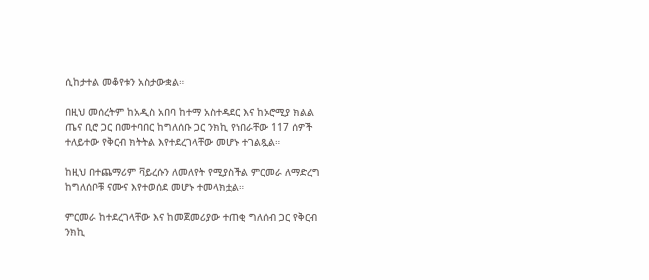ሲከታተል መቆየቱን አስታውቋል።

በዚህ መሰረትም ከአዲስ አበባ ከተማ አስተዳደር እና ከኦሮሚያ ክልል ጤና ቢሮ ጋር በመተባበር ከግለሰቡ ጋር ንክኪ የነበራቸው 117 ሰዎች ተለይተው የቅርብ ክትትል እየተደረገላቸው መሆኑ ተገልጿል።

ከዚህ በተጨማሪም ቫይረሱን ለመለየት የሚያስችል ምርመራ ለማድረግ ከግለሰቦቹ ናሙና እየተወሰደ መሆኑ ተመላክቷል።

ምርመራ ከተደረገላቸው እና ከመጀመሪያው ተጠቂ ግለሰብ ጋር የቅርብ ንክኪ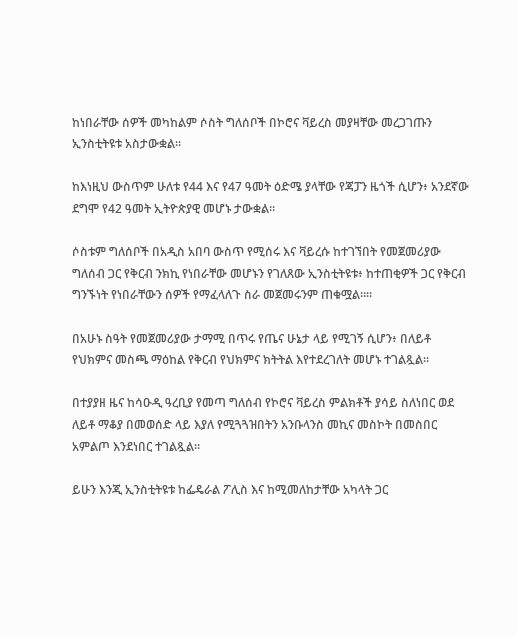ከነበራቸው ሰዎች መካከልም ሶስት ግለሰቦች በኮሮና ቫይረስ መያዛቸው መረጋገጡን ኢንስቲትዩቱ አስታውቋል።

ከእነዚህ ውስጥም ሁለቱ የ44 እና የ47 ዓመት ዕድሜ ያላቸው የጃፓን ዜጎች ሲሆን፥ አንደኛው ደግሞ የ42 ዓመት ኢትዮጵያዊ መሆኑ ታውቋል።

ሶስቱም ግለሰቦች በአዲስ አበባ ውስጥ የሚሰሩ እና ቫይረሱ ከተገኘበት የመጀመሪያው ግለሰብ ጋር የቅርብ ንክኪ የነበራቸው መሆኑን የገለጸው ኢንስቲትዩቱ፥ ከተጠቂዎች ጋር የቅርብ ግንኙነት የነበራቸውን ሰዎች የማፈላለጉ ስራ መጀመሩንም ጠቁሟል።።

በአሁኑ ስዓት የመጀመሪያው ታማሚ በጥሩ የጤና ሁኔታ ላይ የሚገኝ ሲሆን፥ በለይቶ የህክምና መስጫ ማዕከል የቅርብ የህክምና ክትትል እየተደረገለት መሆኑ ተገልጿል።

በተያያዘ ዜና ከሳዑዲ ዓረቢያ የመጣ ግለሰብ የኮሮና ቫይረስ ምልክቶች ያሳይ ስለነበር ወደ ለይቶ ማቆያ በመወሰድ ላይ እያለ የሚጓጓዝበትን አንቡላንስ መኪና መስኮት በመስበር አምልጦ እንደነበር ተገልጿል።

ይሁን እንጂ ኢንስቲትዩቱ ከፌዴራል ፖሊስ እና ከሚመለከታቸው አካላት ጋር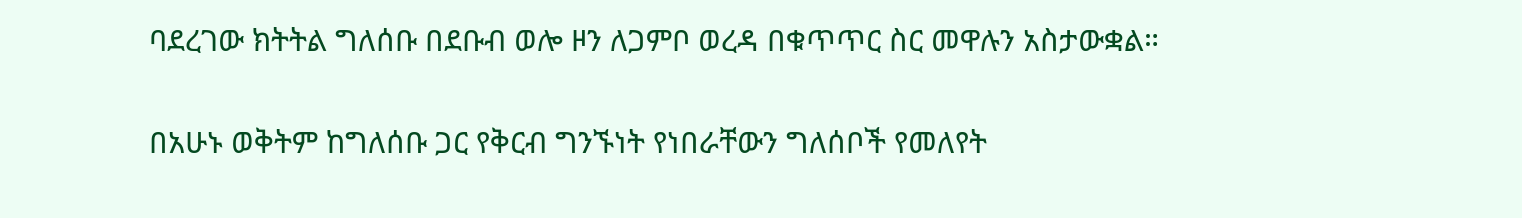ባደረገው ክትትል ግለሰቡ በደቡብ ወሎ ዞን ለጋምቦ ወረዳ በቁጥጥር ስር መዋሉን አስታውቋል።

በአሁኑ ወቅትም ከግለሰቡ ጋር የቅርብ ግንኙነት የነበራቸውን ግለሰቦች የመለየት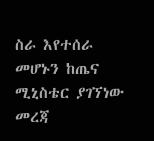ስራ እየተሰራ መሆኑን ከጤና ሚኒስቴር ያገኘነው መረጃ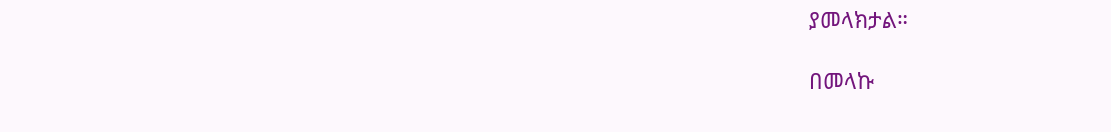ያመላክታል።

በመላኩ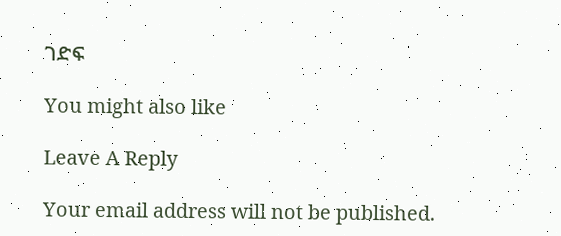ገድፍ

You might also like

Leave A Reply

Your email address will not be published.